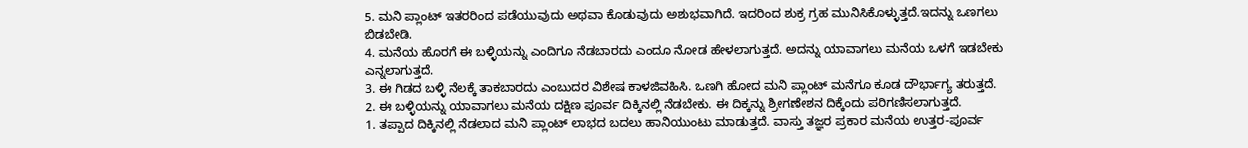5. ಮನಿ ಪ್ಲಾಂಟ್ ಇತರರಿಂದ ಪಡೆಯುವುದು ಅಥವಾ ಕೊಡುವುದು ಅಶುಭವಾಗಿದೆ. ಇದರಿಂದ ಶುಕ್ರ ಗ್ರಹ ಮುನಿಸಿಕೊಳ್ಳುತ್ತದೆ.ಇದನ್ನು ಒಣಗಲು ಬಿಡಬೇಡಿ.
4. ಮನೆಯ ಹೊರಗೆ ಈ ಬಳ್ಳಿಯನ್ನು ಎಂದಿಗೂ ನೆಡಬಾರದು ಎಂದೂ ನೋಡ ಹೇಳಲಾಗುತ್ತದೆ. ಅದನ್ನು ಯಾವಾಗಲು ಮನೆಯ ಒಳಗೆ ಇಡಬೇಕು ಎನ್ನಲಾಗುತ್ತದೆ.
3. ಈ ಗಿಡದ ಬಳ್ಳಿ ನೆಲಕ್ಕೆ ತಾಕಬಾರದು ಎಂಬುದರ ವಿಶೇಷ ಕಾಳಜಿವಹಿಸಿ. ಒಣಗಿ ಹೋದ ಮನಿ ಪ್ಲಾಂಟ್ ಮನೆಗೂ ಕೂಡ ದೌರ್ಭಾಗ್ಯ ತರುತ್ತದೆ.
2. ಈ ಬಳ್ಳಿಯನ್ನು ಯಾವಾಗಲು ಮನೆಯ ದಕ್ಷಿಣ ಪೂರ್ವ ದಿಕ್ಕಿನಲ್ಲಿ ನೆಡಬೇಕು. ಈ ದಿಕ್ಕನ್ನು ಶ್ರೀಗಣೇಶನ ದಿಕ್ಕೆಂದು ಪರಿಗಣಿಸಲಾಗುತ್ತದೆ.
1. ತಪ್ಪಾದ ದಿಕ್ಕಿನಲ್ಲಿ ನೆಡಲಾದ ಮನಿ ಪ್ಲಾಂಟ್ ಲಾಭದ ಬದಲು ಹಾನಿಯುಂಟು ಮಾಡುತ್ತದೆ. ವಾಸ್ತು ತಜ್ಞರ ಪ್ರಕಾರ ಮನೆಯ ಉತ್ತರ-ಪೂರ್ವ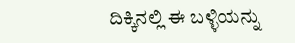ದಿಕ್ಕಿನಲ್ಲಿ ಈ ಬಳ್ಳಿಯನ್ನು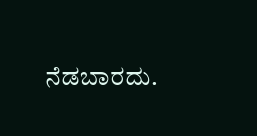ನೆಡಬಾರದು.